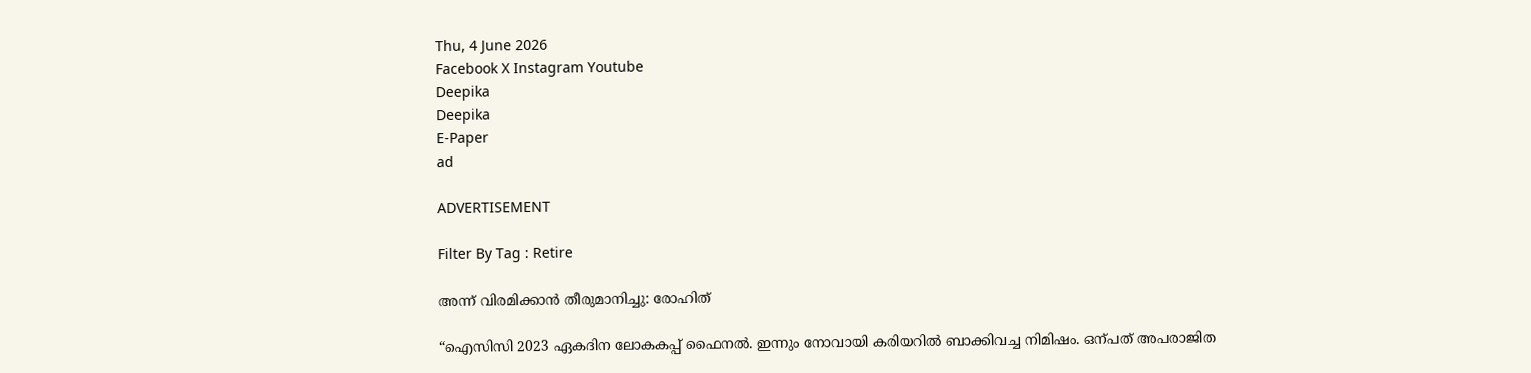Thu, 4 June 2026
Facebook X Instagram Youtube
Deepika
Deepika
E-Paper
ad

ADVERTISEMENT

Filter By Tag : Retire

അന്ന് വിരമിക്കാൻ തീരുമാനിച്ചു: രോഹിത്

“ഐസിസി 2023 ഏകദിന ലോകകപ്പ് ഫൈനൽ. ഇന്നും നോവായി കരിയറിൽ ബാക്കിവച്ച നിമിഷം. ഒന്പത് അപരാജിത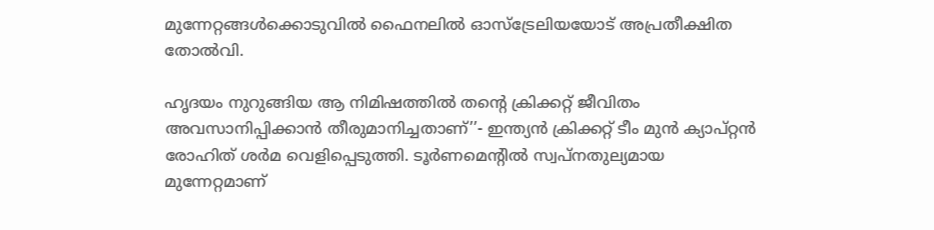മുന്നേറ്റങ്ങൾക്കൊടുവിൽ ഫൈനലിൽ ഓസ്ട്രേലിയയോട് അപ്രതീക്ഷിത തോൽവി.

ഹൃദയം നുറുങ്ങിയ ആ നിമിഷത്തിൽ തന്‍റെ ക്രിക്കറ്റ് ജീവിതം അവസാനിപ്പിക്കാൻ തീരുമാനിച്ചതാണ്’’- ഇന്ത്യൻ ക്രിക്കറ്റ് ടീം മുൻ ക്യാപ്റ്റൻ രോഹിത് ശർമ വെളിപ്പെടുത്തി. ടൂർണമെന്‍റിൽ സ്വപ്നതുല്യമായ മുന്നേറ്റമാണ്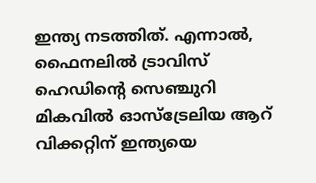ഇന്ത്യ നടത്തിത്. എന്നാൽ, ഫൈനലിൽ ട്രാവിസ് ഹെഡിന്‍റെ സെഞ്ചുറി മികവിൽ ഓസ്ട്രേലിയ ആറ് വിക്കറ്റിന് ഇന്ത്യയെ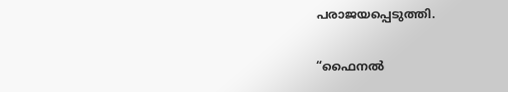പരാജയപ്പെടുത്തി.

“ഫൈനൽ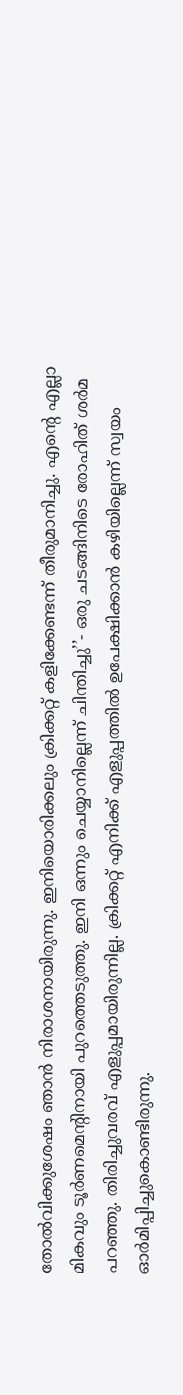തോൽവിക്കുശേഷം ഞാൻ നിരാശനായിരുന്നു. ഇനിയൊരിക്കലും ക്രിക്കറ്റ് കളിക്കേണ്ടന്ന് തീരുമാനിച്ചു. എന്‍റെ എല്ലാ മികവും ടൂർണമെന്‍റിനായി പുറത്തെടുത്തു. ഇനി ഒന്നും ചെയ്യാനില്ലെന്ന് ചിന്തിച്ചു’’- ഒരു ചടങ്ങിനിടെ രോഹിത് ശർമ പറഞ്ഞു. തിരിച്ചുവരവ് എളുപ്പമായിരുന്നില്ല. ക്രിക്കറ്റ് എനിക്ക് എളുപ്പത്തിൽ ഉപേക്ഷിക്കാൻ കഴിയില്ലെന്ന് സ്വയം ഓർമിപ്പിച്ചുകൊണ്ടിരുന്നു.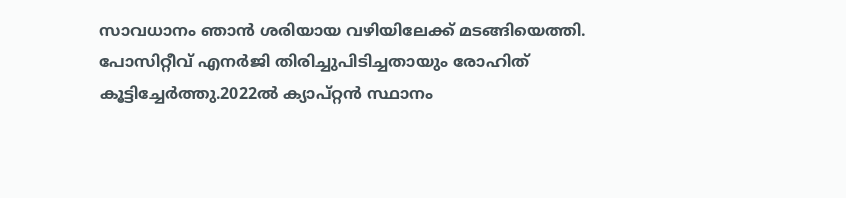സാവധാനം ഞാൻ ശരിയായ വഴിയിലേക്ക് മടങ്ങിയെത്തി. പോസിറ്റീവ് എനർജി തിരിച്ചുപിടിച്ചതായും രോഹിത് കൂട്ടിച്ചേർത്തു.2022ൽ ക്യാപ്റ്റൻ സ്ഥാനം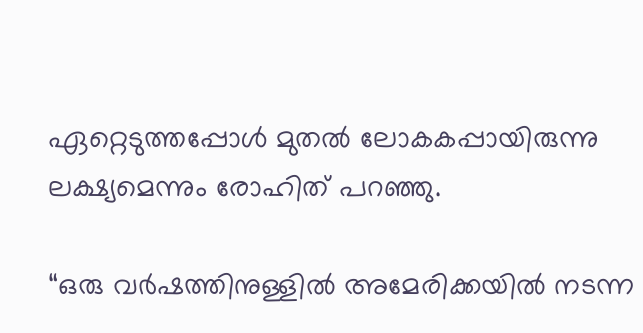ഏറ്റെടുത്തപ്പോൾ മുതൽ ലോകകപ്പായിരുന്നു ലക്ഷ്യമെന്നും രോഹിത് പറഞ്ഞു.

“ഒരു വർഷത്തിനുള്ളിൽ അമേരിക്കയിൽ നടന്ന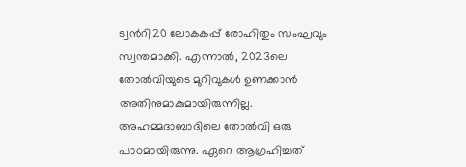ട്വന്‍റി20 ലോകകപ്പ് രോഹിതും സംഘവും സ്വന്തമാക്കി. എന്നാൽ, 2023ലെ തോൽവിയുടെ മുറിവുകൾ ഉണക്കാൻ അതിനുമാകുമായിരുന്നില്ല. അഹമ്മദാബാദിലെ തോൽവി ഒരു പാഠമായിരുന്നു. ഏറെ ആഗ്രഹിച്ചത്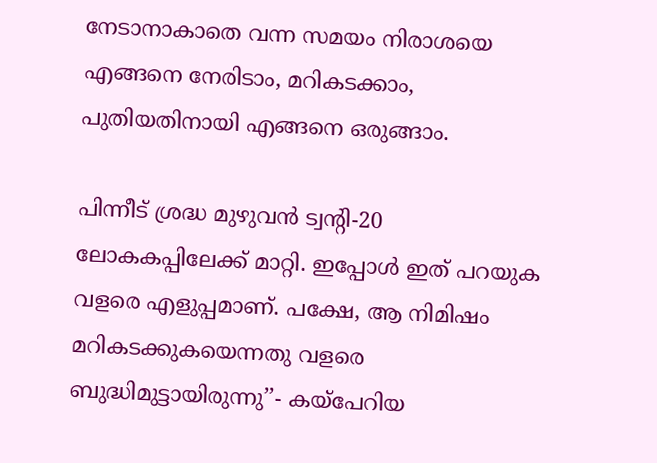നേടാനാകാതെ വന്ന സമയം നിരാശയെ എങ്ങനെ നേരിടാം, മറികടക്കാം, പുതിയതിനായി എങ്ങനെ ഒരുങ്ങാം.

പിന്നീട് ശ്രദ്ധ മുഴുവൻ ട്വന്‍റി-20 ലോകകപ്പിലേക്ക് മാറ്റി. ഇപ്പോൾ ഇത് പറയുക വളരെ എളുപ്പമാണ്. പക്ഷേ, ആ നിമിഷം മറികടക്കുകയെന്നതു വളരെ ബുദ്ധിമുട്ടായിരുന്നു’’- കയ്പേറിയ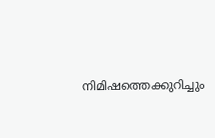നിമിഷത്തെക്കുറിച്ചും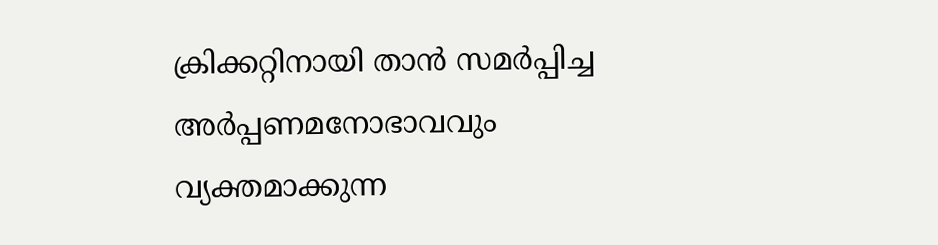ക്രിക്കറ്റിനായി താൻ സമർപ്പിച്ച അർപ്പണമനോഭാവവും വ്യക്തമാക്കുന്ന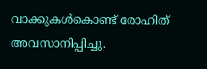വാക്കുകൾകൊണ്ട് രോഹിത് അവസാനിപ്പിച്ചു.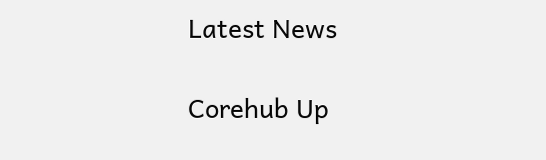Latest News

Corehub Up